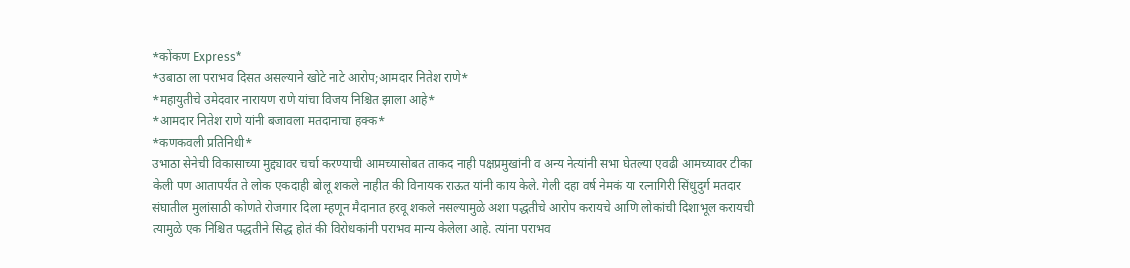*कोंकण Express*
*उबाठा ला पराभव दिसत असल्याने खोटे नाटे आरोप;आमदार नितेश राणे*
*महायुतीचे उमेदवार नारायण राणे यांचा विजय निश्चित झाला आहे*
*आमदार नितेश राणे यांनी बजावला मतदानाचा हक्क*
*कणकवली प्रतिनिधी*
उभाठा सेनेची विकासाच्या मुद्द्यावर चर्चा करण्याची आमच्यासोबत ताकद नाही पक्षप्रमुखांनी व अन्य नेत्यांनी सभा घेतल्या एवढी आमच्यावर टीका केली पण आतापर्यंत ते लोक एकदाही बोलू शकले नाहीत की विनायक राऊत यांनी काय केले. गेली दहा वर्ष नेमकं या रत्नागिरी सिंधुदुर्ग मतदार संघातील मुलांसाठी कोणते रोजगार दिला म्हणून मैदानात हरवू शकले नसल्यामुळे अशा पद्धतीचे आरोप करायचे आणि लोकांची दिशाभूल करायची त्यामुळे एक निश्चित पद्धतीने सिद्ध होतं की विरोधकांनी पराभव मान्य केलेला आहे. त्यांना पराभव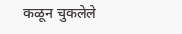कळून चुकलेले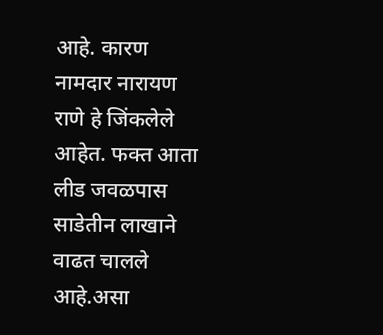आहे. कारण नामदार नारायण राणे हे जिंकलेले आहेत. फक्त आता लीड जवळपास साडेतीन लाखाने वाढत चालले आहे.असा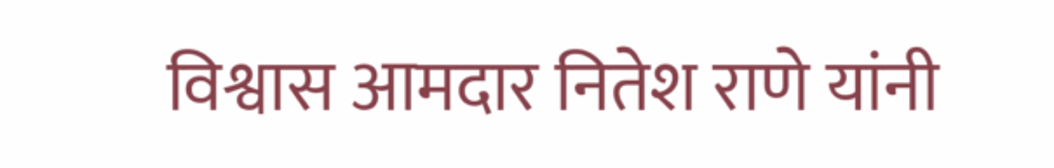विश्वास आमदार नितेश राणे यांनी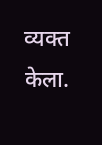व्यक्त केला.